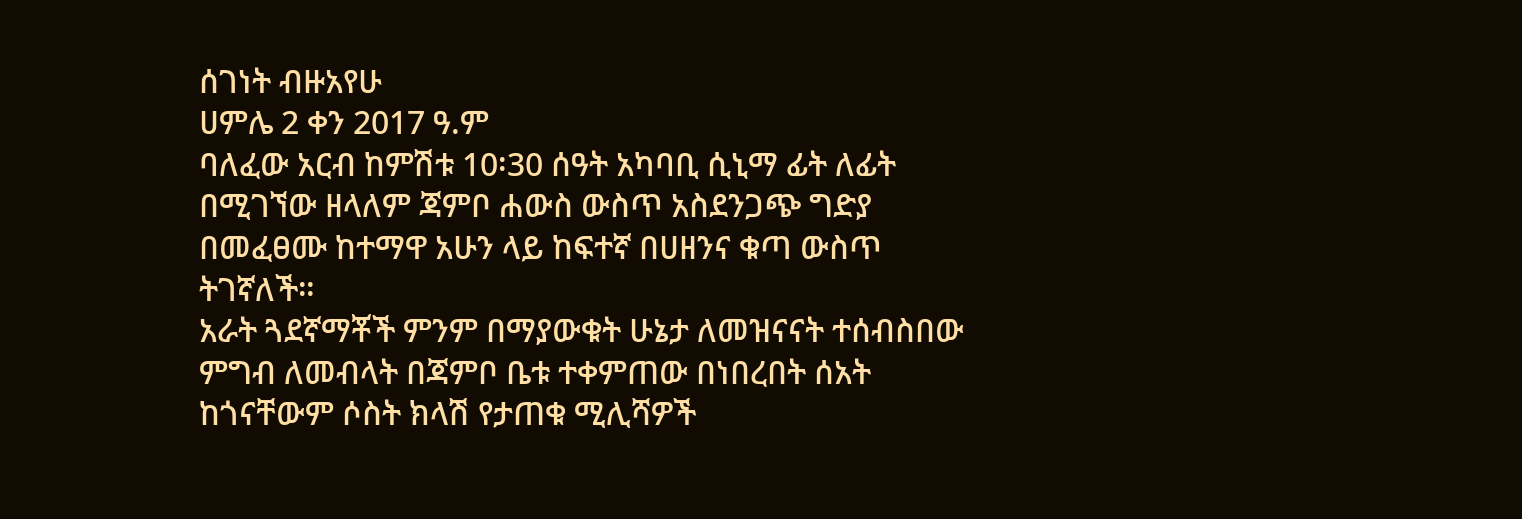ሰገነት ብዙአየሁ
ሀምሌ 2 ቀን 2017 ዓ.ም
ባለፈው አርብ ከምሽቱ 10፡30 ሰዓት አካባቢ ሲኒማ ፊት ለፊት በሚገኘው ዘላለም ጃምቦ ሐውስ ውስጥ አስደንጋጭ ግድያ በመፈፀሙ ከተማዋ አሁን ላይ ከፍተኛ በሀዘንና ቁጣ ውስጥ ትገኛለች።
አራት ጓደኛማቾች ምንም በማያውቁት ሁኔታ ለመዝናናት ተሰብስበው ምግብ ለመብላት በጃምቦ ቤቱ ተቀምጠው በነበረበት ሰአት ከጎናቸውም ሶስት ክላሽ የታጠቁ ሚሊሻዎች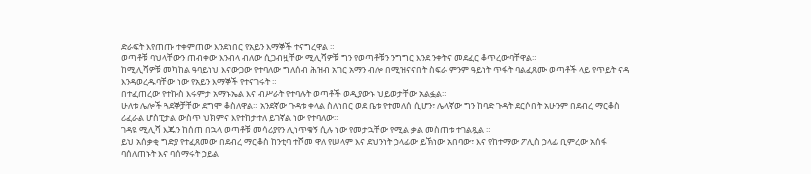ድራፍት እየጠጡ ተቀምጠው እንደነበር የአይን እማኞች ተናግረዋል ።
ወጣቶቹ ባህላቸውን ጠብቀው እንብላ ብለው ሲጋብዟቸው ሚሊሻዎቹ ግን የወጣቶቹን ንግግር እንደ ንቀትና መደፈር ቆጥረውባቸዋል።
ከሚሊሻዎቹ መካከል ዓባይነህ እናውጋው የተባለው ግለሰብ ሕዝብ አገር አማን ብሎ በሚዝናናበት ስፍራ ምንም ዓይነት ጥፋት ባልፈጸሙ ወጣቶች ላይ የጥይት ናዳ እንዳወረዱባቸው ነው የአይን እማኞች የተናገሩት ።
በተፈጠረው የተኩስ እሩምታ አማኑኤል እና ብሥራት የተባሉት ወጣቶች ወዲያውኑ ህይወታቸው አልፏል።
ሁለቱ ሌሎች ጓደኞቻቸው ደግሞ ቆስለዋል። አንደኛው ጉዳቱ ቀላል ስለነበር ወደ ቤቱ የተመለሰ ሲሆን፣ ሌላኛው ግን ከባድ ጉዳት ደርሶበት አሁንም በደብረ ማርቆስ ሪፈራል ሆስፒታል ውስጥ ህክምና እየተከታተለ ይገኛል ነው የተባለው።
ገዳዩ ሚሊሻ እጁን ከሰጠ በኋላ ወጣቶቹ መሳሪያየን ሊነጥቁኝ ሲሉ ነው የመታኋቸው የሚል ቃል መስጠቱ ተገልጿል ።
ይህ አሰቃቂ ግድያ የተፈጸመው በደብረ ማርቆስ ከንቲባ ተሾመ ዋለ የሠላም እና ደህንነት ኃላፊው ይኽነው አበባው፣ እና የከተማው ፖሊስ ኃላፊ ቢምረው አሰፋ ባሰለጠኑት እና ባሰማሩት ኃይል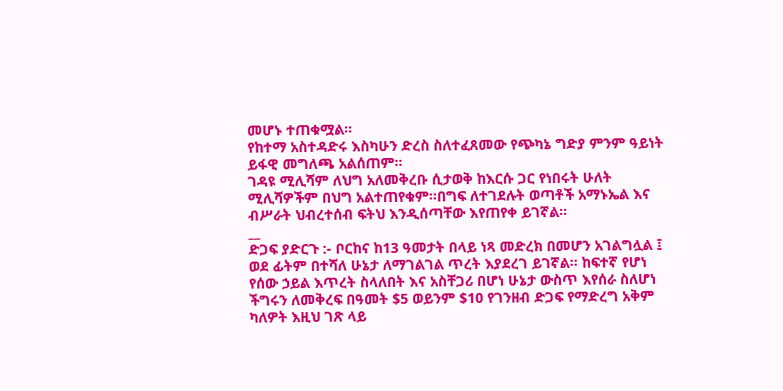መሆኑ ተጠቁሟል።
የከተማ አስተዳድሩ እስካሁን ድረስ ስለተፈጸመው የጭካኔ ግድያ ምንም ዓይነት ይፋዊ መግለጫ አልሰጠም።
ገዳዩ ሚሊሻም ለህግ አለመቅረቡ ሲታወቅ ከእርሱ ጋር የነበሩት ሁለት ሚሊሻዎችም በህግ አልተጠየቁም።በግፍ ለተገደሉት ወጣቶች አማኑኤል እና ብሥራት ህብረተሰብ ፍትህ እንዲሰጣቸው እየጠየቀ ይገኛል።
__
ድጋፍ ያድርጉ :- ቦርከና ከ13 ዓመታት በላይ ነጻ መድረክ በመሆን አገልግሏል ፤ ወደ ፊትም በተሻለ ሁኔታ ለማገልገል ጥረት እያደረገ ይገኛል፡፡ ከፍተኛ የሆነ የሰው ኃይል እጥረት ስላለበት እና አስቸጋሪ በሆነ ሁኔታ ውስጥ እየሰራ ስለሆነ ችግሩን ለመቅረፍ በዓመት $5 ወይንም $10 የገንዘብ ድጋፍ የማድረግ አቅም ካለዎት እዚህ ገጽ ላይ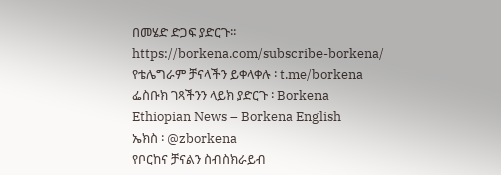በመሄድ ድጋፍ ያድርጉ፡፡ https://borkena.com/subscribe-borkena/
የቴሌግራም ቻናላችን ይቀላቀሉ ፡ t.me/borkena
ፌስቡክ ገጻችንን ላይክ ያድርጉ ፡ Borkena
Ethiopian News – Borkena English
ኤክስ ፡ @zborkena
የቦርከና ቻናልን ስብስክራይብ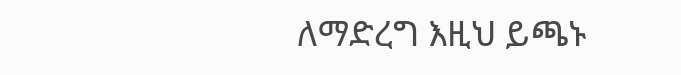ለማድረግ እዚህ ይጫኑ